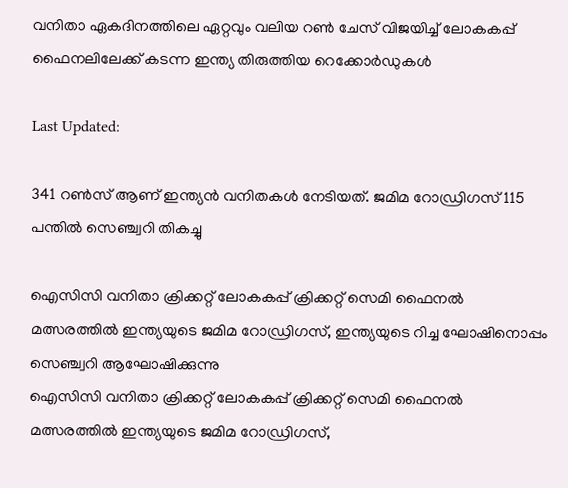വനിതാ ഏകദിനത്തിലെ ഏറ്റവും വലിയ റണ്‍ ചേസ് വിജയിച്ച് ലോകകപ്പ് ഫൈനലിലേക്ക് കടന്ന ഇന്ത്യ തിരുത്തിയ റെക്കോർഡുകൾ

Last Updated:

341 റണ്‍സ് ആണ് ഇന്ത്യന്‍ വനിതകള്‍ നേടിയത്. ജമിമ റോഡ്രിഗസ് 115 പന്തില്‍ സെഞ്ച്വറി തികച്ചു

ഐസിസി വനിതാ ക്രിക്കറ്റ് ലോകകപ്പ് ക്രിക്കറ്റ് സെമി ഫൈനൽ മത്സരത്തിൽ ഇന്ത്യയുടെ ജമിമ റോഡ്രിഗസ്, ഇന്ത്യയുടെ റിച്ച ഘോഷിനൊപ്പം സെഞ്ച്വറി ആഘോഷിക്കുന്നു
ഐസിസി വനിതാ ക്രിക്കറ്റ് ലോകകപ്പ് ക്രിക്കറ്റ് സെമി ഫൈനൽ മത്സരത്തിൽ ഇന്ത്യയുടെ ജമിമ റോഡ്രിഗസ്,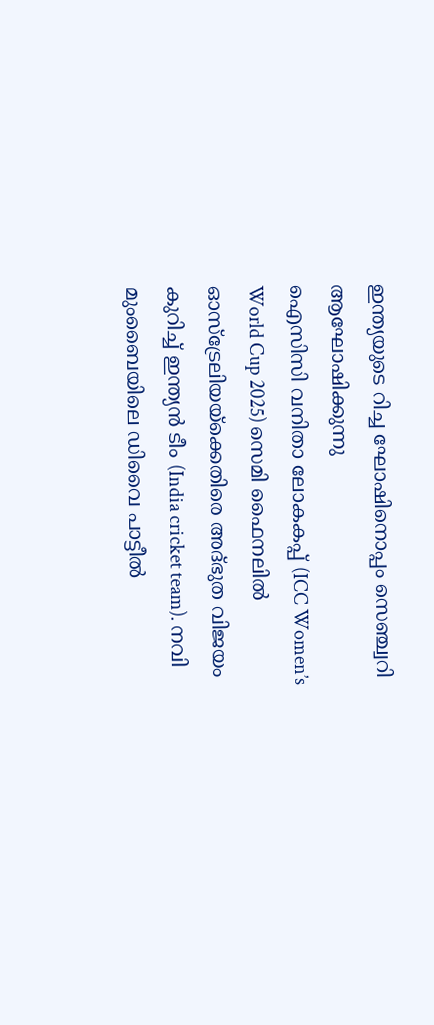ഇന്ത്യയുടെ റിച്ച ഘോഷിനൊപ്പം സെഞ്ച്വറി ആഘോഷിക്കുന്നു
ഐസിസി വനിതാ ലോകകപ്പ് (ICC Women’s World Cup 2025) സെമി ഫൈനലില്‍ ഓസ്‌ട്രേലിയയ്‌ക്കെതിരെ അദ്ഭുത വിജയം കുറിച്ച് ഇന്ത്യന്‍ ടീം (India cricket team). നവി മുംബൈയിലെ ഡിവൈ പാട്ടീല്‍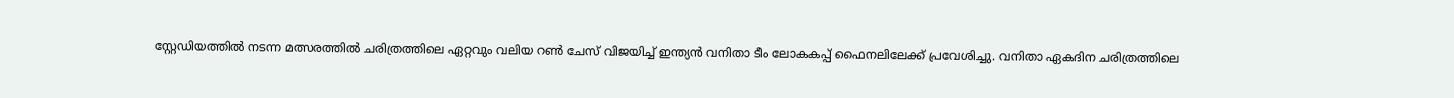സ്റ്റേഡിയത്തില്‍ നടന്ന മത്സരത്തില്‍ ചരിത്രത്തിലെ ഏറ്റവും വലിയ റണ്‍ ചേസ് വിജയിച്ച് ഇന്ത്യന്‍ വനിതാ ടീം ലോകകപ്പ് ഫൈനലിലേക്ക് പ്രവേശിച്ചു. വനിതാ ഏകദിന ചരിത്രത്തിലെ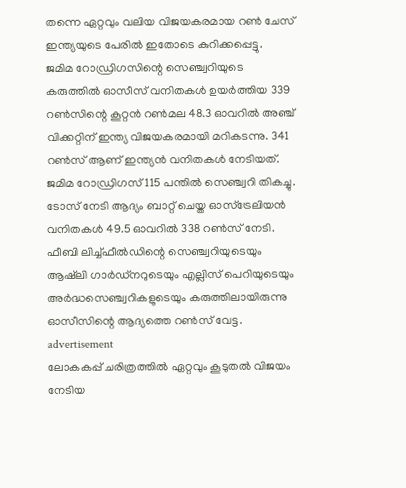തന്നെ ഏറ്റവും വലിയ വിജയകരമായ റണ്‍ ചേസ് ഇന്ത്യയുടെ പേരില്‍ ഇതോടെ കുറിക്കപ്പെട്ടു.
ജമിമ റോഡ്രിഗസിന്റെ സെഞ്ച്വറിയുടെ കരുത്തില്‍ ഓസീസ് വനിതകള്‍ ഉയര്‍ത്തിയ 339 റണ്‍സിന്റെ കൂറ്റൻ റൺമല 48.3 ഓവറില്‍ അഞ്ച് വിക്കറ്റിന് ഇന്ത്യ വിജയകരമായി മറികടന്നു. 341 റണ്‍സ് ആണ് ഇന്ത്യന്‍ വനിതകള്‍ നേടിയത്. ജമിമ റോഡ്രിഗസ് 115 പന്തില്‍ സെഞ്ച്വറി തികച്ചു.
ടോസ് നേടി ആദ്യം ബാറ്റ് ചെയ്ത ഓസ്‌ട്രേലിയന്‍ വനിതകള്‍ 49.5 ഓവറില്‍ 338 റണ്‍സ് നേടി. ഫീബി ലിച്ച്ഫീല്‍ഡിന്റെ സെഞ്ച്വറിയുടെയും ആഷ്‌ലി ഗാര്‍ഡ്‌നറുടെയും എല്ലിസ് പെറിയുടെയും അര്‍ദ്ധസെഞ്ച്വറികളുടെയും കരുത്തിലായിരുന്നു ഓസീസിന്റെ ആദ്യത്തെ റണ്‍സ് വേട്ട.
advertisement
ലോകകപ്പ് ചരിത്രത്തില്‍ ഏറ്റവും കൂടുതല്‍ വിജയം നേടിയ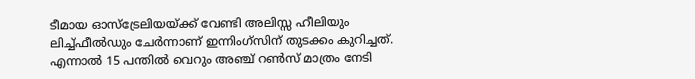ടീമായ ഓസ്‌ട്രേലിയയ്ക്ക് വേണ്ടി അലിസ്സ ഹീലിയും ലിച്ച്ഫീല്‍ഡും ചേര്‍ന്നാണ് ഇന്നിംഗ്‌സിന് തുടക്കം കുറിച്ചത്. എന്നാല്‍ 15 പന്തില്‍ വെറും അഞ്ച് റണ്‍സ് മാത്രം നേടി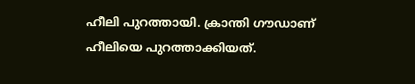ഹീലി പുറത്തായി. ക്രാന്തി ഗൗഡാണ് ഹീലിയെ പുറത്താക്കിയത്.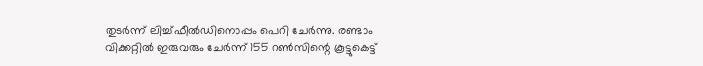തുടര്‍ന്ന് ലിച്ച്ഫീല്‍ഡിനൊപ്പം പെറി ചേര്‍ന്നു. രണ്ടാം വിക്കറ്റില്‍ ഇരുവരും ചേര്‍ന്ന് 155 റണ്‍സിന്റെ കൂട്ടുകെട്ട്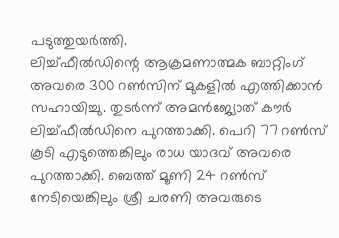പടുത്തുയര്‍ത്തി.
ലിച്ച്ഫീല്‍ഡിന്റെ ആക്രമണാത്മക ബാറ്റിംഗ് അവരെ 300 റൺസിന് മുകളിൽ എത്തിക്കാൻ സഹായിച്ചു. തുടര്‍ന്ന് അമന്‍ജ്യോത് കൗര്‍ ലിച്ച്ഫീല്‍ഡിനെ പുറത്താക്കി. പെറി 77 റണ്‍സ് കൂടി എടുത്തെങ്കിലും രാധ യാദവ് അവരെ പുറത്താക്കി. ബെത്ത് മൂണി 24 റണ്‍സ് നേടിയെങ്കിലും ശ്രീ ചരണി അവരുടെ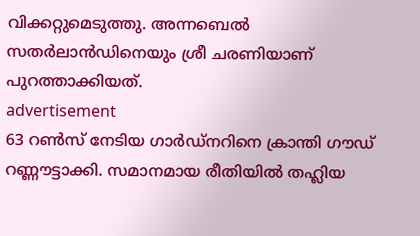വിക്കറ്റുമെടുത്തു. അന്നബെല്‍ സതര്‍ലാന്‍ഡിനെയും ശ്രീ ചരണിയാണ് പുറത്താക്കിയത്.
advertisement
63 റണ്‍സ് നേടിയ ഗാര്‍ഡ്‌നറിനെ ക്രാന്തി ഗൗഡ് റണ്ണൗട്ടാക്കി. സമാനമായ രീതിയിൽ തഹ്ലിയ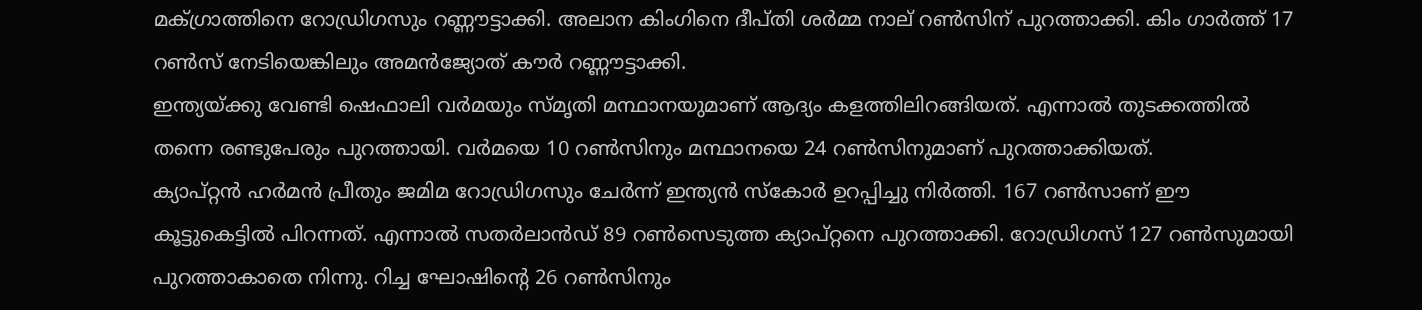മക്ഗ്രാത്തിനെ റോഡ്രിഗസും റണ്ണൗട്ടാക്കി. അലാന കിംഗിനെ ദീപ്തി ശര്‍മ്മ നാല് റണ്‍സിന് പുറത്താക്കി. കിം ഗാര്‍ത്ത് 17 റണ്‍സ് നേടിയെങ്കിലും അമന്‍ജ്യോത് കൗര്‍ റണ്ണൗട്ടാക്കി.
ഇന്ത്യയ്ക്കു വേണ്ടി ഷെഫാലി വര്‍മയും സ്മൃതി മന്ഥാനയുമാണ് ആദ്യം കളത്തിലിറങ്ങിയത്. എന്നാല്‍ തുടക്കത്തില്‍ തന്നെ രണ്ടുപേരും പുറത്തായി. വര്‍മയെ 10 റണ്‍സിനും മന്ഥാനയെ 24 റണ്‍സിനുമാണ് പുറത്താക്കിയത്.
ക്യാപ്റ്റന്‍ ഹര്‍മന്‍ പ്രീതും ജമിമ റോഡ്രിഗസും ചേര്‍ന്ന് ഇന്ത്യന്‍ സ്‌കോര്‍ ഉറപ്പിച്ചു നിര്‍ത്തി. 167 റണ്‍സാണ് ഈ കൂട്ടുകെട്ടില്‍ പിറന്നത്. എന്നാല്‍ സതര്‍ലാന്‍ഡ് 89 റണ്‍സെടുത്ത ക്യാപ്റ്റനെ പുറത്താക്കി. റോഡ്രിഗസ് 127 റണ്‍സുമായി പുറത്താകാതെ നിന്നു. റിച്ച ഘോഷിന്റെ 26 റണ്‍സിനും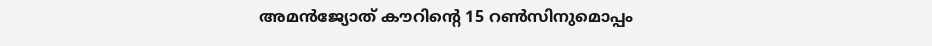അമന്‍ജ്യോത് കൗറിന്റെ 15 റണ്‍സിനുമൊപ്പം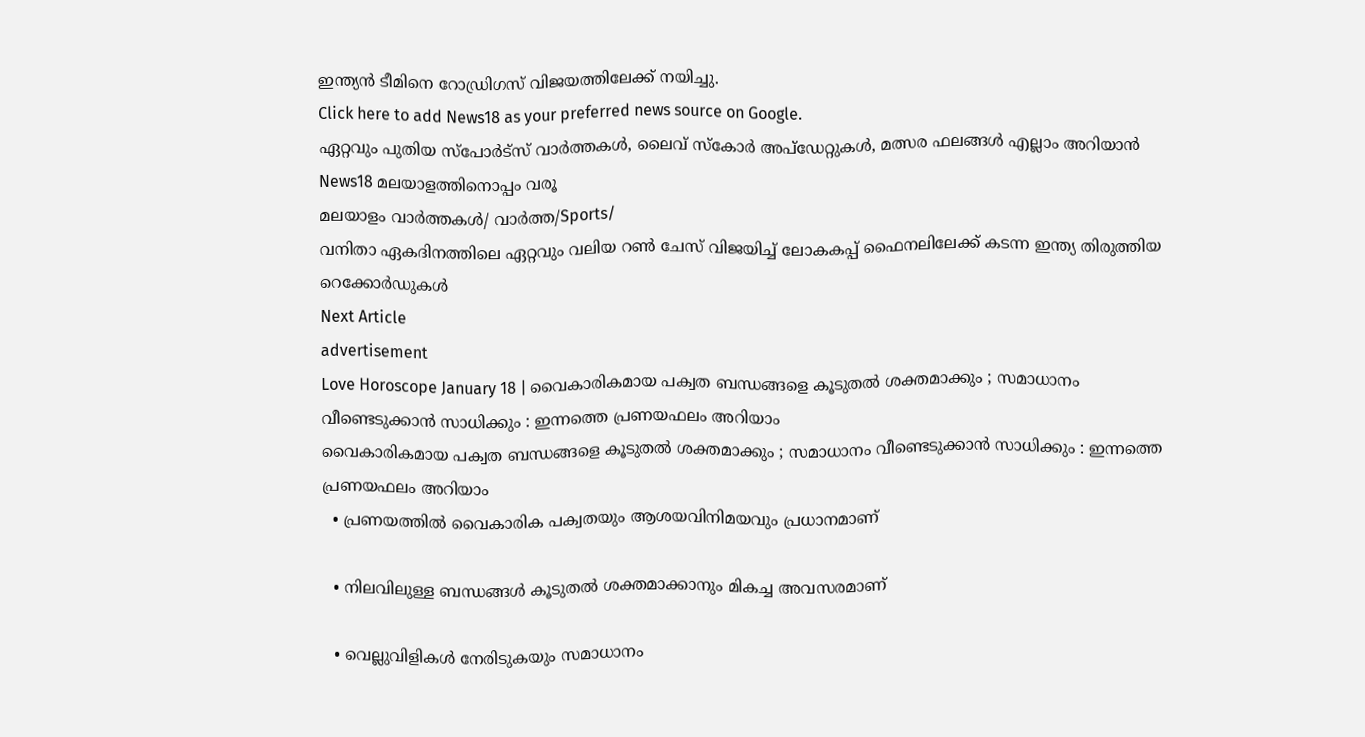ഇന്ത്യന്‍ ടീമിനെ റോഡ്രിഗസ് വിജയത്തിലേക്ക് നയിച്ചു.
Click here to add News18 as your preferred news source on Google.
ഏറ്റവും പുതിയ സ്പോർട്സ് വാർത്തകൾ, ലൈവ് സ്കോർ അപ്ഡേറ്റുകൾ, മത്സര ഫലങ്ങൾ എല്ലാം അറിയാൻ News18 മലയാളത്തിനൊപ്പം വരൂ
മലയാളം വാർത്തകൾ/ വാർത്ത/Sports/
വനിതാ ഏകദിനത്തിലെ ഏറ്റവും വലിയ റണ്‍ ചേസ് വിജയിച്ച് ലോകകപ്പ് ഫൈനലിലേക്ക് കടന്ന ഇന്ത്യ തിരുത്തിയ റെക്കോർഡുകൾ
Next Article
advertisement
Love Horoscope January 18 | വൈകാരികമായ പക്വത ബന്ധങ്ങളെ കൂടുതൽ ശക്തമാക്കും ; സമാധാനം വീണ്ടെടുക്കാൻ സാധിക്കും : ഇന്നത്തെ പ്രണയഫലം അറിയാം
വൈകാരികമായ പക്വത ബന്ധങ്ങളെ കൂടുതൽ ശക്തമാക്കും ; സമാധാനം വീണ്ടെടുക്കാൻ സാധിക്കും : ഇന്നത്തെ പ്രണയഫലം അറിയാം
  • പ്രണയത്തിൽ വൈകാരിക പക്വതയും ആശയവിനിമയവും പ്രധാനമാണ്

  • നിലവിലുള്ള ബന്ധങ്ങൾ കൂടുതൽ ശക്തമാക്കാനും മികച്ച അവസരമാണ്

  • വെല്ലുവിളികൾ നേരിടുകയും സമാധാനം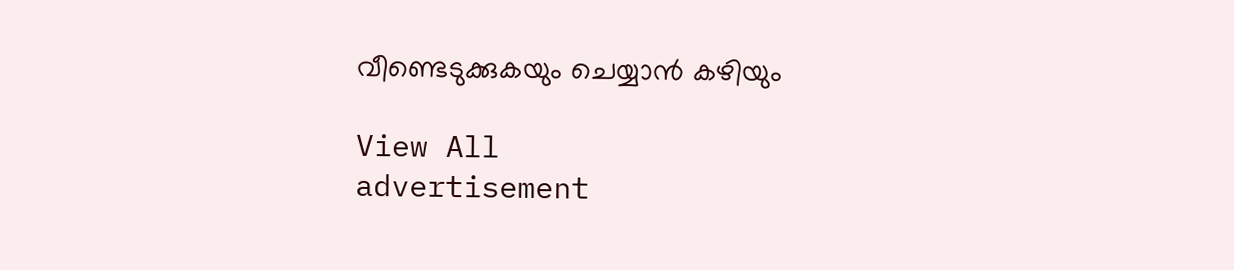വീണ്ടെടുക്കുകയും ചെയ്യാൻ കഴിയും

View All
advertisement